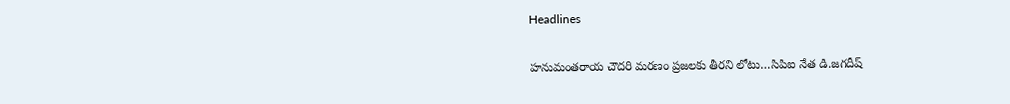Headlines

హనుమంతరాయ చౌదరి మరణం ప్రజలకు తీరని లోటు…సిపిఐ నేత డి.జగదీష్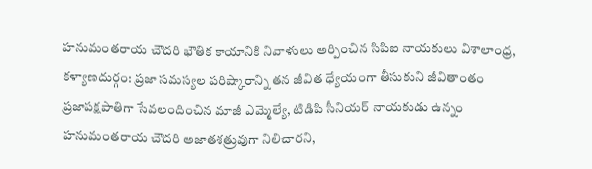హనుమంతరాయ చౌదరి భౌతిక కాయానికి నివాళులు అర్పించిన సిపిఐ నాయకులు విశాలాంధ్ర, కళ్యాణదుర్గం: ప్రజా సమస్యల పరిష్కారాన్ని తన జీవిత ధ్యేయంగా తీసుకుని జీవితాంతం ప్రజాపక్షపాతిగా సేవలందించిన మాజీ ఎమ్మెల్యే, టిడిపి సీనియర్ నాయకుడు ఉన్నం హనుమంతరాయ చౌదరి అజాతశత్రువుగా నిలిచారని,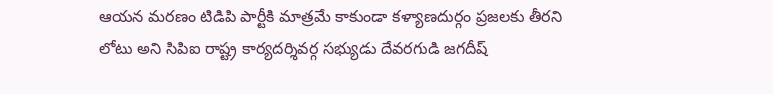ఆయన మరణం టిడిపి పార్టీకి మాత్రమే కాకుండా కళ్యాణదుర్గం ప్రజలకు తీరని లోటు అని సిపిఐ రాష్ట్ర కార్యదర్శివర్గ సభ్యుడు దేవరగుడి జగదీష్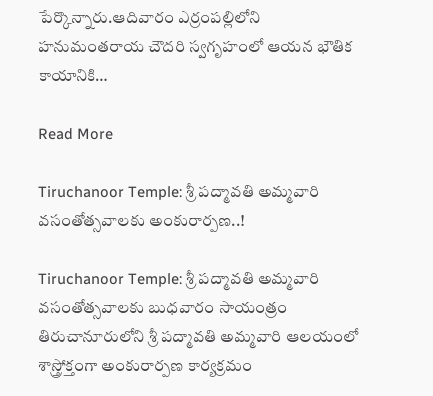పేర్కొన్నారు.ఆదివారం ఎర్రంపల్లిలోని హనుమంతరాయ చౌదరి స్వగృహంలో ఆయన భౌతిక కాయానికి…

Read More

Tiruchanoor Temple: శ్రీ పద్మావతి అమ్మవారి వసంతోత్సవాలకు అంకురార్పణ..!

Tiruchanoor Temple: శ్రీ పద్మావతి అమ్మవారి వసంతోత్సవాలకు బుధవారం సాయంత్రం తిరుచానూరులోని శ్రీ పద్మావతి అమ్మవారి ఆలయంలో శాస్త్రోక్తంగా అంకురార్పణ కార్యక్రమం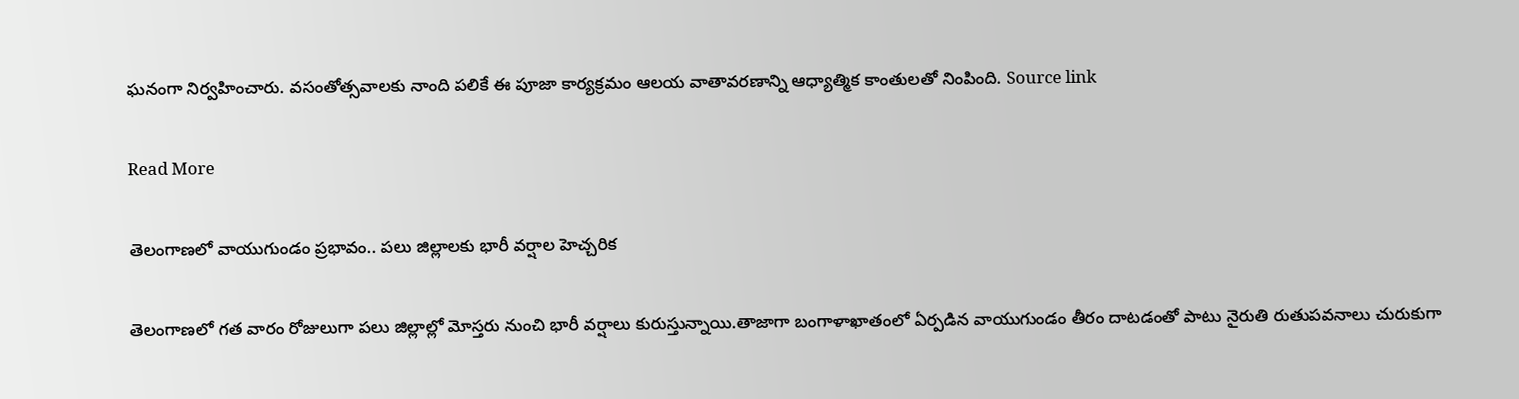ఘనంగా నిర్వహించారు. వసంతోత్సవాలకు నాంది పలికే ఈ పూజా కార్యక్రమం ఆలయ వాతావరణాన్ని ఆధ్యాత్మిక కాంతులతో నింపింది. Source link

Read More

తెలంగాణలో వాయుగుండం ప్రభావం.. పలు జిల్లాలకు భారీ వర్షాల హెచ్చరిక

తెలంగాణలో గత వారం రోజులుగా పలు జిల్లాల్లో మోస్తరు నుంచి భారీ వర్షాలు కురుస్తున్నాయి.తాజాగా బంగాళాఖాతంలో ఏర్పడిన వాయుగుండం తీరం దాటడంతో పాటు నైరుతి రుతుపవనాలు చురుకుగా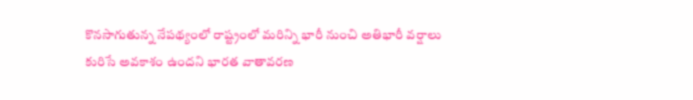కొనసాగుతున్న నేపథ్యంలో రాష్ట్రంలో మరిన్ని భారీ నుంచి అతిభారీ వర్షాలు కురిసే అవకాశం ఉందని భారత వాతావరణ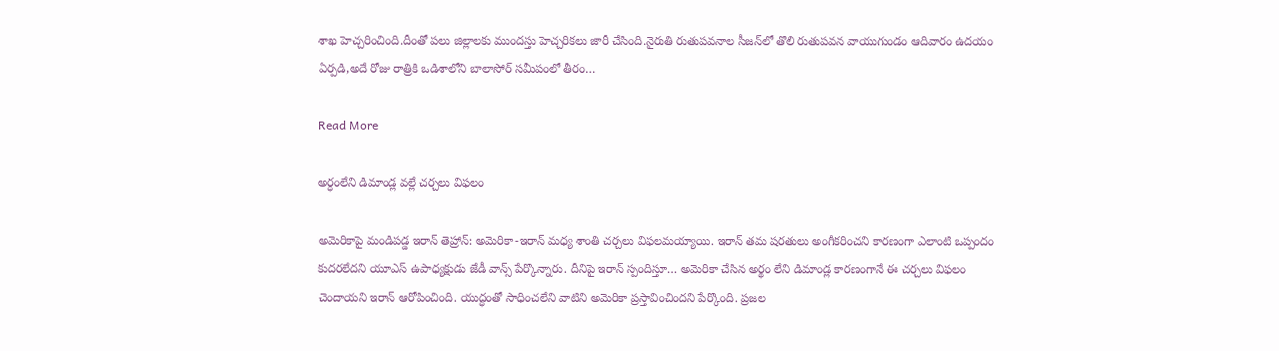శాఖ హెచ్చరించింది.దీంతో పలు జిల్లాలకు ముందస్తు హెచ్చరికలు జారీ చేసింది.నైరుతి రుతుపవనాల సీజన్‌లో తొలి రుతుపవన వాయుగుండం ఆదివారం ఉదయం ఏర్పడి,అదే రోజు రాత్రికి ఒడిశాలోని బాలాసోర్ సమీపంలో తీరం…

Read More

అర్ధంలేని డిమాండ్ల వల్లే చర్చలు విఫలం

అమెరికాపై మండిపడ్డ ఇరాన్ తెహ్రాన్: అమెరికా-ఇరాన్ మధ్య శాంతి చర్చలు విఫలమయ్యాయి. ఇరాన్ తమ షరతులు అంగీకరించని కారణంగా ఎలాంటి ఒప్పందం కుదరలేదని యూఎస్ ఉపాధ్యక్షుడు జేడీ వాన్స్ పేర్కొన్నారు. దీనిపై ఇరాన్ స్పందిస్తూ… అమెరికా చేసిన అర్థం లేని డిమాండ్ల కారణంగానే ఈ చర్చలు విఫలం చెందాయని ఇరాన్ ఆరోపించింది. యుద్ధంతో సాధించలేని వాటిని అమెరికా ప్రస్తావించిందని పేర్కొంది. ప్రజల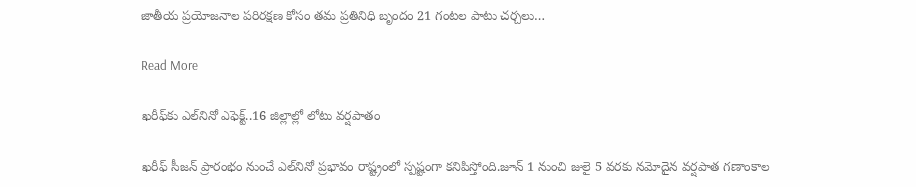జాతీయ ప్రయోజనాల పరిరక్షణ కోసం తమ ప్రతినిధి బృందం 21 గంటల పాటు చర్చలు…

Read More

ఖరీఫ్‌కు ఎల్‌నినో ఎఫెక్ట్‌..16 జిల్లాల్లో లోటు వర్షపాతం

ఖరీఫ్‌ సీజన్‌ ప్రారంభం నుంచే ఎల్‌నినో ప్రభావం రాష్ట్రంలో స్పష్టంగా కనిపిస్తోంది.జూన్‌ 1 నుంచి జులై 5 వరకు నమోదైన వర్షపాత గణాంకాల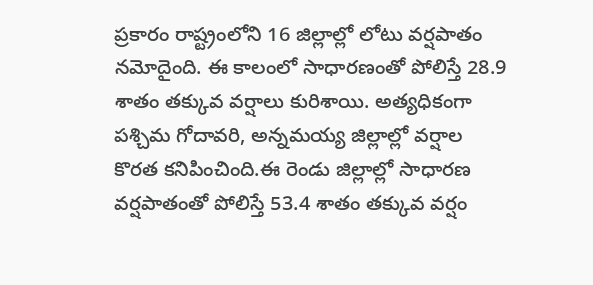ప్రకారం రాష్ట్రంలోని 16 జిల్లాల్లో లోటు వర్షపాతం నమోదైంది. ఈ కాలంలో సాధారణంతో పోలిస్తే 28.9 శాతం తక్కువ వర్షాలు కురిశాయి. అత్యధికంగా పశ్చిమ గోదావరి, అన్నమయ్య జిల్లాల్లో వర్షాల కొరత కనిపించింది.ఈ రెండు జిల్లాల్లో సాధారణ వర్షపాతంతో పోలిస్తే 53.4 శాతం తక్కువ వర్షం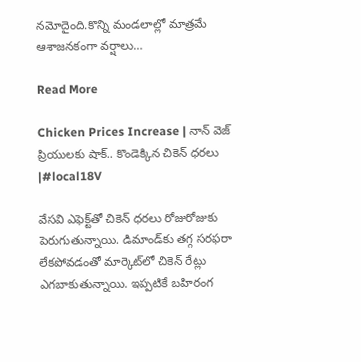నమోదైంది.కొన్ని మండలాల్లో మాత్రమే ఆశాజనకంగా వర్షాలు…

Read More

Chicken Prices Increase | నాన్ వెజ్ ప్రియులకు షాక్.. కొండెక్కిన చికెన్ ధరలు |#local18V

వేసవి ఎఫెక్ట్‌తో చికెన్ ధరలు రోజురోజుకు పెరుగుతున్నాయి. డిమాండ్‌కు తగ్గ సరఫరా లేకపోవడంతో మార్కెట్‌లో చికెన్ రేట్లు ఎగబాకుతున్నాయి. ఇప్పటికే బహిరంగ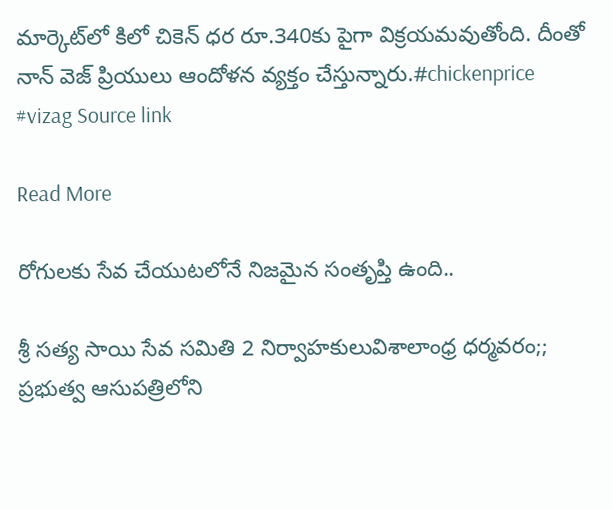మార్కెట్‌లో కిలో చికెన్ ధర రూ.340కు పైగా విక్రయమవుతోంది. దీంతో నాన్ వెజ్ ప్రియులు ఆందోళన వ్యక్తం చేస్తున్నారు.#chickenprice #vizag Source link

Read More

రోగులకు సేవ చేయుటలోనే నిజమైన సంతృప్తి ఉంది..

శ్రీ సత్య సాయి సేవ సమితి 2 నిర్వాహకులువిశాలాంధ్ర ధర్మవరం;; ప్రభుత్వ ఆసుపత్రిలోని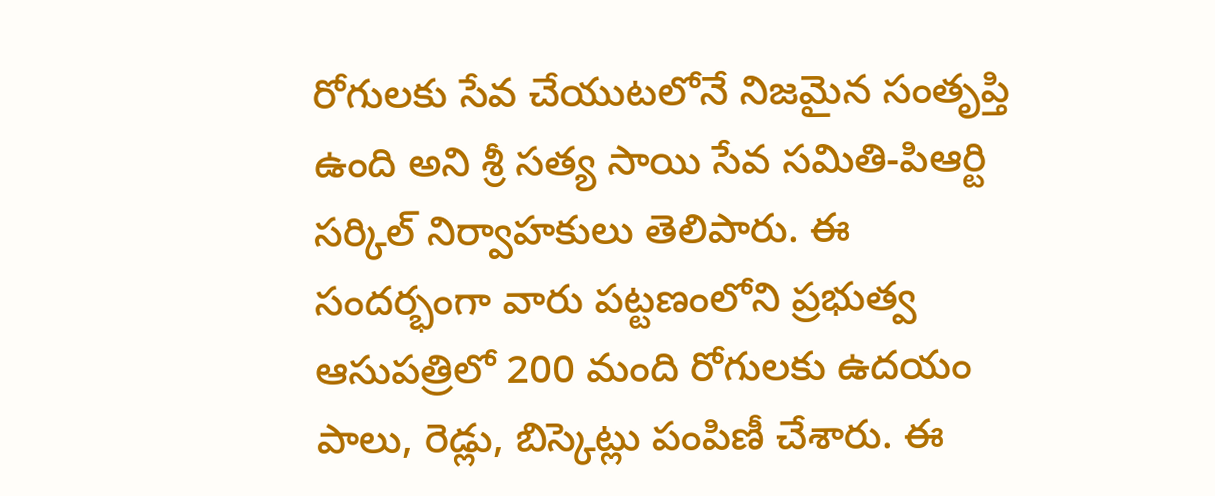రోగులకు సేవ చేయుటలోనే నిజమైన సంతృప్తి ఉంది అని శ్రీ సత్య సాయి సేవ సమితి-పిఆర్టి సర్కిల్ నిర్వాహకులు తెలిపారు. ఈ సందర్భంగా వారు పట్టణంలోని ప్రభుత్వ ఆసుపత్రిలో 200 మంది రోగులకు ఉదయం పాలు, రెడ్లు, బిస్కెట్లు పంపిణీ చేశారు. ఈ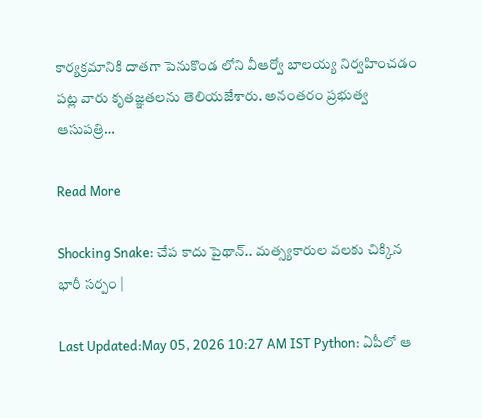కార్యక్రమానికి దాతగా పెనుకొండ లోని వీఆర్వో బాలయ్య నిర్వహించడం పట్ల వారు కృతజ్ఞతలను తెలియజేశారు. అనంతరం ప్రభుత్వ ఆసుపత్రి…

Read More

Shocking Snake: చేప కాదు పైథాన్.. మత్స్యకారుల వలకు చిక్కిన భారీ సర్పం |

Last Updated:May 05, 2026 10:27 AM IST Python: ఏపీలో ఆ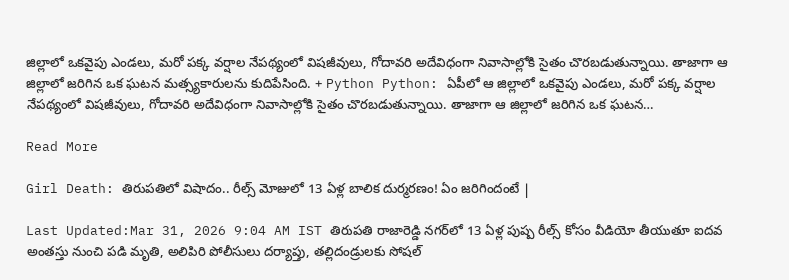జిల్లాలో ఒకవైపు ఎండలు, మరో పక్క వర్షాల నేపథ్యంలో విషజీవులు, గోదావరి అదేవిధంగా నివాసాల్లోకి సైతం చొరబడుతున్నాయి. తాజాగా ఆ జిల్లాలో జరిగిన ఒక ఘటన మత్స్యకారులను కుదిపేసింది. + Python Python: ఏపీలో ఆ జిల్లాలో ఒకవైపు ఎండలు, మరో పక్క వర్షాల నేపథ్యంలో విషజీవులు, గోదావరి అదేవిధంగా నివాసాల్లోకి సైతం చొరబడుతున్నాయి. తాజాగా ఆ జిల్లాలో జరిగిన ఒక ఘటన…

Read More

Girl Death: తిరుపతిలో విషాదం.. రీల్స్ మోజులో 13 ఏళ్ల బాలిక దుర్మరణం! ఏం జరిగిందంటే |

Last Updated:Mar 31, 2026 9:04 AM IST తిరుపతి రాజారెడ్డి నగర్‌లో 13 ఏళ్ల పుష్ప రీల్స్ కోసం వీడియో తీయుతూ ఐదవ అంతస్తు నుంచి పడి మృతి, అలిపిరి పోలీసులు దర్యాప్తు, తల్లిదండ్రులకు సోషల్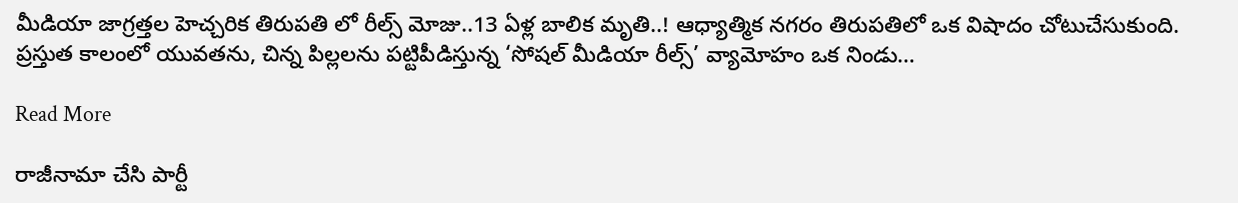మీడియా జాగ్రత్తల హెచ్చరిక తిరుపతి లో రీల్స్ మోజు..13 ఏళ్ల బాలిక మృతి..! ఆధ్యాత్మిక నగరం తిరుపతిలో ఒక విషాదం చోటుచేసుకుంది. ప్రస్తుత కాలంలో యువతను, చిన్న పిల్లలను పట్టిపీడిస్తున్న ‘సోషల్ మీడియా రీల్స్’ వ్యామోహం ఒక నిండు…

Read More

రాజీనామా చేసి పార్టీ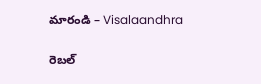మారండి – Visalaandhra

రెబల్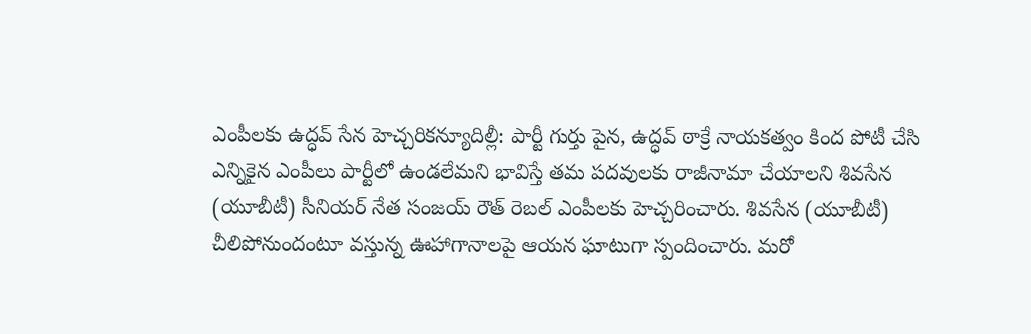ఎంపీలకు ఉద్ధవ్ సేన హెచ్చరికన్యూదిల్లీ: పార్టీ గుర్తు పైన, ఉద్ధవ్ ఠాక్రే నాయకత్వం కింద పోటీ చేసి ఎన్నికైన ఎంపీలు పార్టీలో ఉండలేమని భావిస్తే తమ పదవులకు రాజీనామా చేయాలని శివసేన (యూబీటీ) సీనియర్ నేత సంజయ్ రౌత్ రెబల్ ఎంపీలకు హెచ్చరించారు. శివసేన (యూబీటీ) చీలిపోనుందంటూ వస్తున్న ఊహాగానాలపై ఆయన ఘాటుగా స్పందించారు. మరో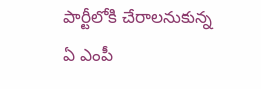పార్టీలోకి చేరాలనుకున్న ఏ ఎంపీ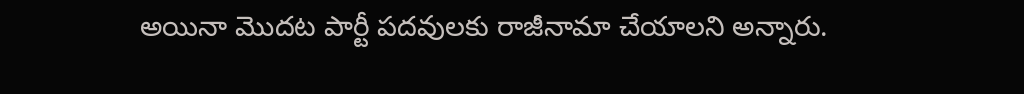అయినా మొదట పార్టీ పదవులకు రాజీనామా చేయాలని అన్నారు.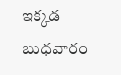ఇక్కడ బుధవారం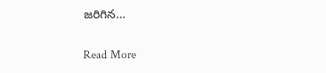జరిగిన…

Read More